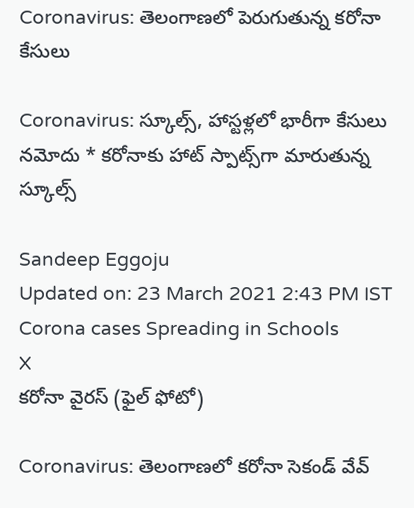Coronavirus: తెలంగాణలో పెరుగుతున్న కరోనా కేసులు

Coronavirus: స్కూల్స్, హాస్టళ్లలో భారీగా కేసులు నమోదు * కరోనాకు హాట్ స్పాట్స్‌గా మారుతున్న స్కూల్స్

Sandeep Eggoju
Updated on: 23 March 2021 2:43 PM IST
Corona cases Spreading in Schools
X
కరోనా వైరస్ (ఫైల్ ఫోటో)

Coronavirus: తెలంగాణలో కరోనా సెకండ్‌ వేవ్‌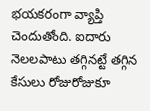భయకరంగా వ్యాప్తి చెందుతోంది. ఐదారు నెలలపాటు తగ్గినట్టే తగ్గిన కేసులు రోజురోజుకూ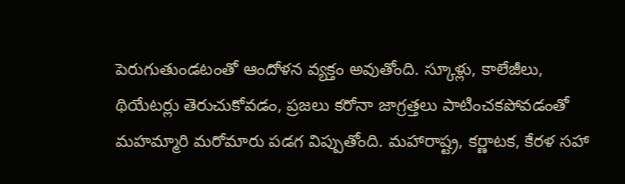పెరుగుతుండటంతో ఆందోళన వ్యక్తం అవుతోంది. స్కూళ్లు, కాలేజీలు, థియేటర్లు తెరుచుకోవడం, ప్రజలు కరోనా జాగ్రత్తలు పాటించకపోవడంతో మహమ్మారి మరోమారు పడగ విప్పుతోంది. మహారాష్ట్ర, కర్ణాటక, కేరళ సహా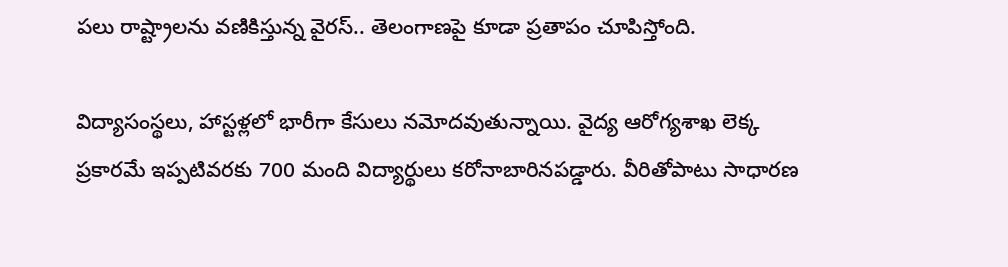పలు రాష్ట్రాలను వణికిస్తున్న వైరస్‌.. తెలంగాణపై కూడా ప్రతాపం చూపిస్తోంది.

విద్యాసంస్థలు, హాస్టళ్లలో భారీగా కేసులు నమోదవుతున్నాయి. వైద్య ఆరోగ్యశాఖ లెక్క ప్రకారమే ఇప్పటివరకు 700 మంది విద్యార్థులు కరోనాబారినపడ్డారు. వీరితోపాటు సాధారణ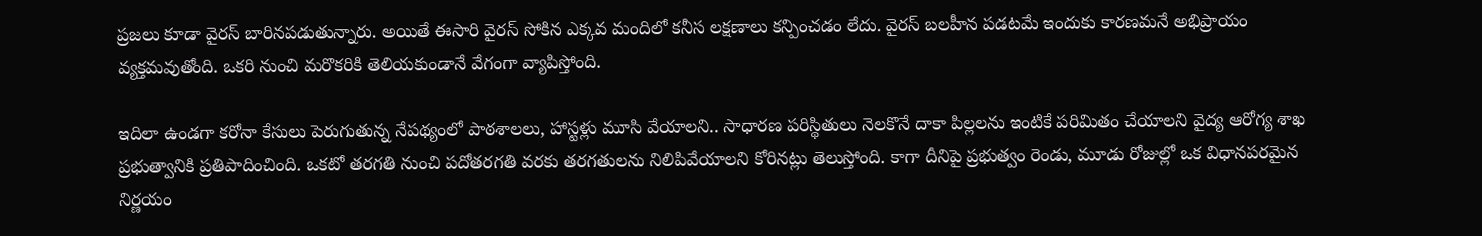ప్రజలు కూడా వైరస్‌ బారినపడుతున్నారు. అయితే ఈసారి వైరస్‌ సోకిన ఎక్కవ మందిలో కనీస లక్షణాలు కన్పించడం లేదు. వైరస్ బలహీన పడటమే ఇందుకు కారణమనే అభిప్రాయం వ్యక్తమవుతోంది. ఒకరి నుంచి మరొకరికి తెలియకుండానే వేగంగా వ్యాపిస్తోంది.

ఇదిలా ఉండగా కరోనా కేసులు పెరుగుతున్న నేపథ్యంలో పాఠశాలలు, హాస్టళ్లు మూసి వేయాలని.. సాధారణ పరిస్థితులు నెలకొనే దాకా పిల్లలను ఇంటికే పరిమితం చేయాలని వైద్య ఆరోగ్య శాఖ ప్రభుత్వానికి ప్రతిపాదించింది. ఒకటో తరగతి నుంచి పదోతరగతి వరకు తరగతులను నిలిపివేయాలని కోరినట్లు తెలుస్తోంది. కాగా దీనిపై ప్రభుత్వం రెండు, మూడు రోజుల్లో ఒక విధానపరమైన నిర్ణయం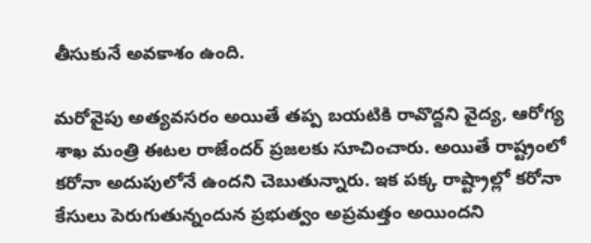తీసుకునే అవకాశం ఉంది.

మరోవైపు అత్యవసరం అయితే తప్ప బయటికి రావొద్దని వైద్య, ఆరోగ్య శాఖ మంత్రి ఈటల రాజేందర్‌ ప్రజలకు సూచించారు. అయితే రాష్ట్రంలో కరోనా అదుపులోనే ఉందని చెబుతున్నారు. ఇక పక్క రాష్ట్రాల్లో కరోనా కేసులు పెరుగుతున్నందున ప్రభుత్వం అప్రమత్తం అయిందని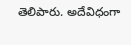తెలిపారు. అదేవిధంగా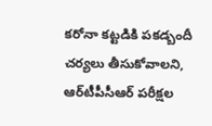కరోనా కట్టడికి పకడ్బందీ చర్యలు తీసుకోవాలని, ఆర్‌టీపీసీఆర్‌ పరీక్షల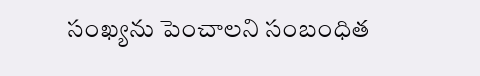సంఖ్యను పెంచాలని సంబంధిత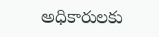అధికారులకు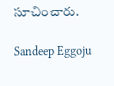సూచించారు.

Sandeep Eggoju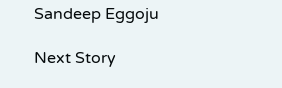Sandeep Eggoju

Next Story